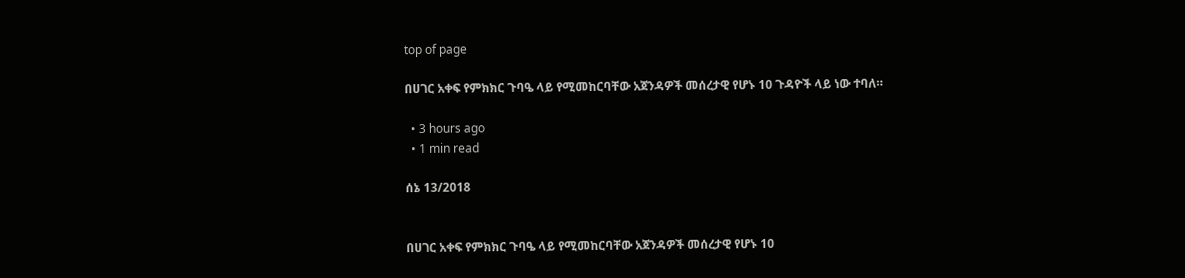top of page

በሀገር አቀፍ የምክክር ጉባዔ ላይ የሚመከርባቸው አጀንዳዎች መሰረታዊ የሆኑ 10 ጉዳዮች ላይ ነው ተባለ።

  • 3 hours ago
  • 1 min read

ሰኔ 13/2018


በሀገር አቀፍ የምክክር ጉባዔ ላይ የሚመከርባቸው አጀንዳዎች መሰረታዊ የሆኑ 10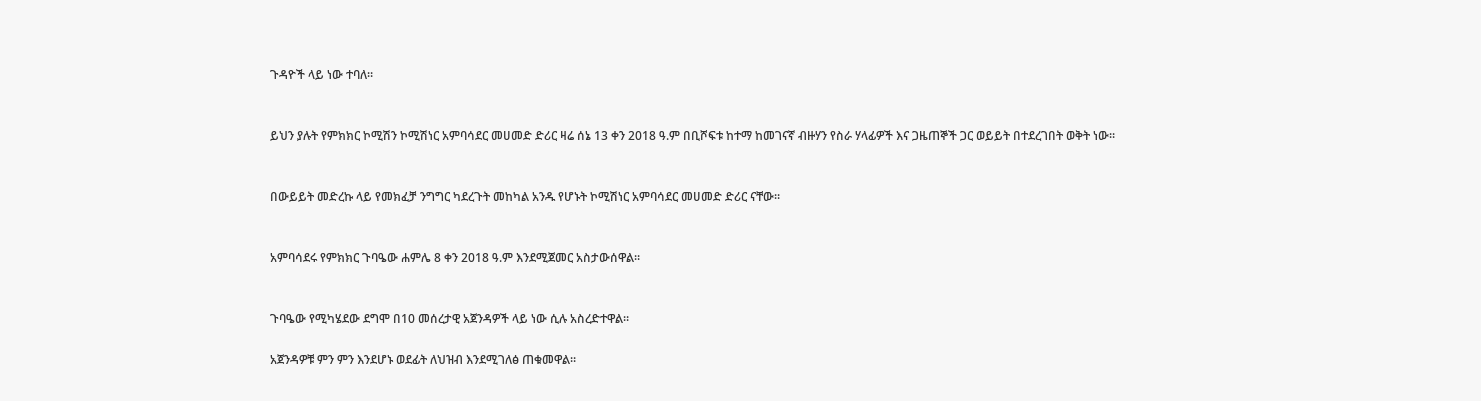ጉዳዮች ላይ ነው ተባለ።


ይህን ያሉት የምክክር ኮሚሽን ኮሚሽነር አምባሳደር መሀመድ ድሪር ዛሬ ሰኔ 13 ቀን 2018 ዓ.ም በቢሾፍቱ ከተማ ከመገናኛ ብዙሃን የስራ ሃላፊዎች እና ጋዜጠኞች ጋር ወይይት በተደረገበት ወቅት ነው።


በውይይት መድረኩ ላይ የመክፈቻ ንግግር ካደረጉት መከካል አንዱ የሆኑት ኮሚሽነር አምባሳደር መሀመድ ድሪር ናቸው።


አምባሳደሩ የምክክር ጉባዔው ሐምሌ 8 ቀን 2018 ዓ.ም እንደሚጀመር አስታውሰዋል።


ጉባዔው የሚካሄደው ደግሞ በ10 መሰረታዊ አጀንዳዎች ላይ ነው ሲሉ አስረድተዋል።

አጀንዳዎቹ ምን ምን እንደሆኑ ወደፊት ለህዝብ እንደሚገለፅ ጠቁመዋል።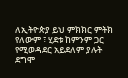ለኢትዮጵያ ይህ ምክክር ምትክ የለውም ፣ ሂደቱ ከምንም ጋር የሚወዳደር አይደለም ያሉት ደግሞ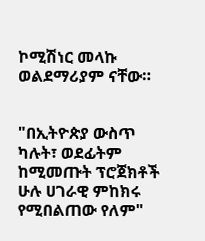ኮሚሽነር መላኩ ወልደማሪያም ናቸው።


"በኢትዮጵያ ውስጥ ካሉት፣ ወደፊትም ከሚመጡት ፕሮጀክቶች ሁሉ ሀገራዊ ምከክሩ የሚበልጠው የለም"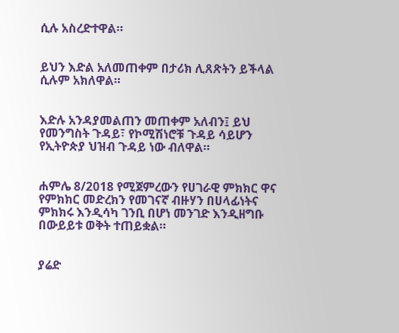ሲሉ አስረድተዋል።


ይህን እድል አለመጠቀም በታሪክ ሊጸጽትን ይችላል ሲሉም አክለዋል።


እድሉ አንዳያመልጠን መጠቀም አለብን፤ ይህ የመንግስት ጉዳይ፣ የኮሚሽነሮቹ ጉዳይ ሳይሆን የኢትዮጵያ ህዝብ ጉዳይ ነው ብለዋል።


ሐምሌ 8/2018 የሚጀምረውን የሀገራዊ ምክክር ዋና የምክክር መድረክን የመገናኛ ብዙሃን በሀላፊነትና ምክክሩ እንዲሳካ ገንቢ በሆነ መንገድ እንዲዘግቡ በውይይቱ ወቅት ተጠይቋል።


ያሬድ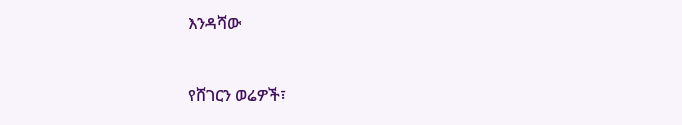እንዳሻው


የሸገርን ወሬዎች፣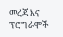መረጃ እና ፕሮግራሞች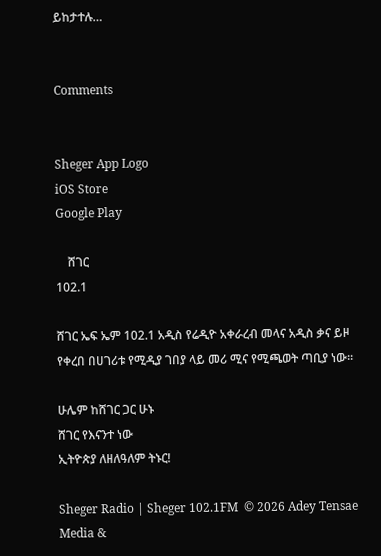ይከታተሉ…


Comments


Sheger App Logo
iOS Store
Google Play

    ሸገር
102.1

ሸገር ኤፍ ኤም 102.1 አዲስ የሬዲዮ አቀራረብ መላና አዲስ ቃና ይዞ የቀረበ በሀገሪቱ የሚዲያ ገበያ ላይ መሪ ሚና የሚጫወት ጣቢያ ነው፡፡

ሁሌም ከሸገር ጋር ሁኑ
ሸገር የእናንተ ነው
ኢትዮጵያ ለዘለዓለም ትኑር!

Sheger Radio | Sheger 102.1FM  © 2026 Adey Tensae Media &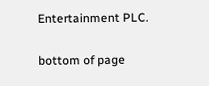Entertainment PLC.

bottom of page